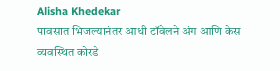Alisha Khedekar
पावसात भिजल्यानंतर आधी टॉवेलने अंग आणि केस व्यवस्थित कोरडे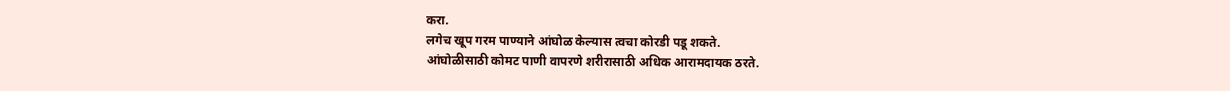करा.
लगेच खूप गरम पाण्याने आंघोळ केल्यास त्वचा कोरडी पडू शकते.
आंघोळीसाठी कोमट पाणी वापरणे शरीरासाठी अधिक आरामदायक ठरते.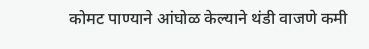कोमट पाण्याने आंघोळ केल्याने थंडी वाजणे कमी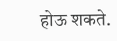होऊ शकते.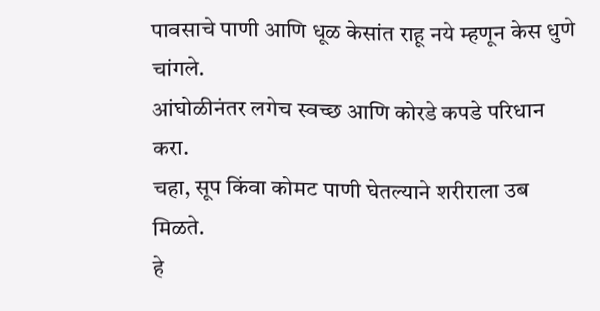पावसाचे पाणी आणि धूळ केसांत राहू नये म्हणून केस धुणे चांगले.
आंघोळीनंतर लगेच स्वच्छ आणि कोरडे कपडे परिधान करा.
चहा, सूप किंवा कोमट पाणी घेतल्याने शरीराला उब मिळते.
हे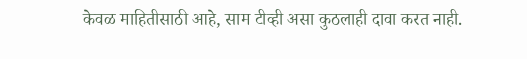केवळ माहितीसाठी आहे, साम टीव्ही असा कुठलाही दावा करत नाही.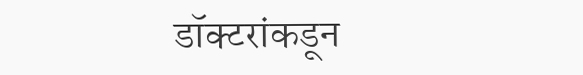डॉक्टरांकडून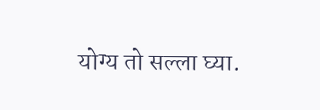योग्य तो सल्ला घ्या.